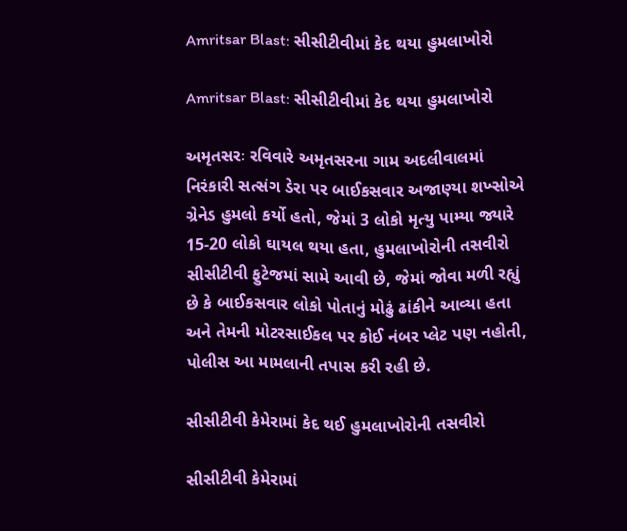Amritsar Blast: સીસીટીવીમાં કેદ થયા હુમલાખોરો

Amritsar Blast: સીસીટીવીમાં કેદ થયા હુમલાખોરો

અમૃતસરઃ રવિવારે અમૃતસરના ગામ અદલીવાલમાં નિરંકારી સત્સંગ ડેરા પર બાઈકસવાર અજાણ્યા શખ્સોએ ગ્રેનેડ હુમલો કર્યો હતો, જેમાં 3 લોકો મૃત્યુ પામ્યા જ્યારે 15-20 લોકો ઘાયલ થયા હતા, હુમલાખોરોની તસવીરો સીસીટીવી ફુટેજમાં સામે આવી છે, જેમાં જોવા મળી રહ્યું છે કે બાઈકસવાર લોકો પોતાનું મોઢું ઢાંકીને આવ્યા હતા અને તેમની મોટરસાઈકલ પર કોઈ નંબર પ્લેટ પણ નહોતી, પોલીસ આ મામલાની તપાસ કરી રહી છે.

સીસીટીવી કેમેરામાં કેદ થઈ હુમલાખોરોની તસવીરો

સીસીટીવી કેમેરામાં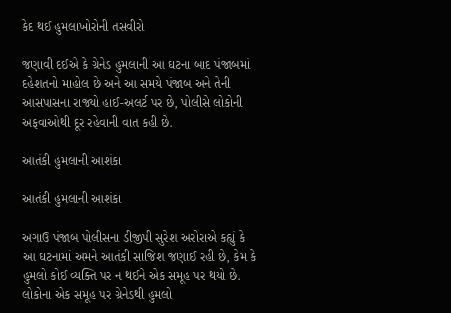કેદ થઈ હુમલાખોરોની તસવીરો

જણાવી દઈએ કે ગ્રેનેડ હુમલાની આ ઘટના બાદ પંજાબમાં દહેશતનો માહોલ છે અને આ સમયે પંજાબ અને તેની આસપાસના રાજ્યો હાઈ-અલર્ટ પર છે, પોલીસે લોકોની અફવાઓથી દૂર રહેવાની વાત કહી છે.

આતંકી હુમલાની આશંકા

આતંકી હુમલાની આશંકા

અગાઉ પંજાબ પોલીસના ડીજીપી સુરેશ અરોરાએ કહ્યું કે આ ઘટનામાં અમને આતંકી સાજિશ જણાઈ રહી છે, કેમ કે હુમલો કોઈ વ્યક્તિ પર ન થઈને એક સમૂહ પર થયો છે. લોકોના એક સમૂહ પર ગ્રેનેડથી હુમલો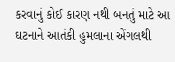કરવાનું કોઈ કારણ નથી બનતું માટે આ ઘટનાને આતંકી હુમલાના એંગલથી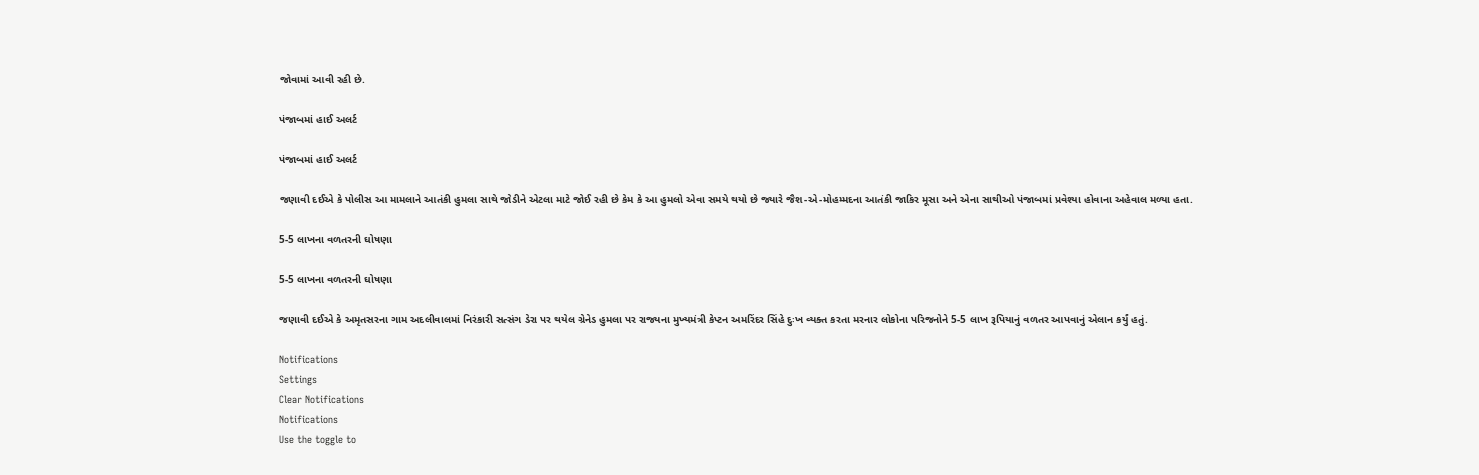જોવામાં આવી રહી છે.

પંજાબમાં હાઈ અલર્ટ

પંજાબમાં હાઈ અલર્ટ

જણાવી દઈએ કે પોલીસ આ મામલાને આતંકી હુમલા સાથે જોડીને એટલા માટે જોઈ રહી છે કેમ કે આ હુમલો એવા સમયે થયો છે જ્યારે જૈશ-એ-મોહમ્મદના આતંકી જાકિર મૂસા અને એના સાથીઓ પંજાબમાં પ્રવેશ્યા હોવાના અહેવાલ મળ્યા હતા.

5-5 લાખના વળતરની ઘોષણા

5-5 લાખના વળતરની ઘોષણા

જણાવી દઈએ કે અમૃતસરના ગામ અદલીવાલમાં નિરંકારી સત્સંગ ડેરા પર થયેલ ગ્રેનેડ હુમલા પર રાજ્યના મુખ્યમંત્રી કેપ્ટન અમરિંદર સિંહે દુઃખ વ્યક્ત કરતા મરનાર લોકોના પરિજનોને 5-5 લાખ રૂપિયાનું વળતર આપવાનું એલાન કર્યું હતું.

Notifications
Settings
Clear Notifications
Notifications
Use the toggle to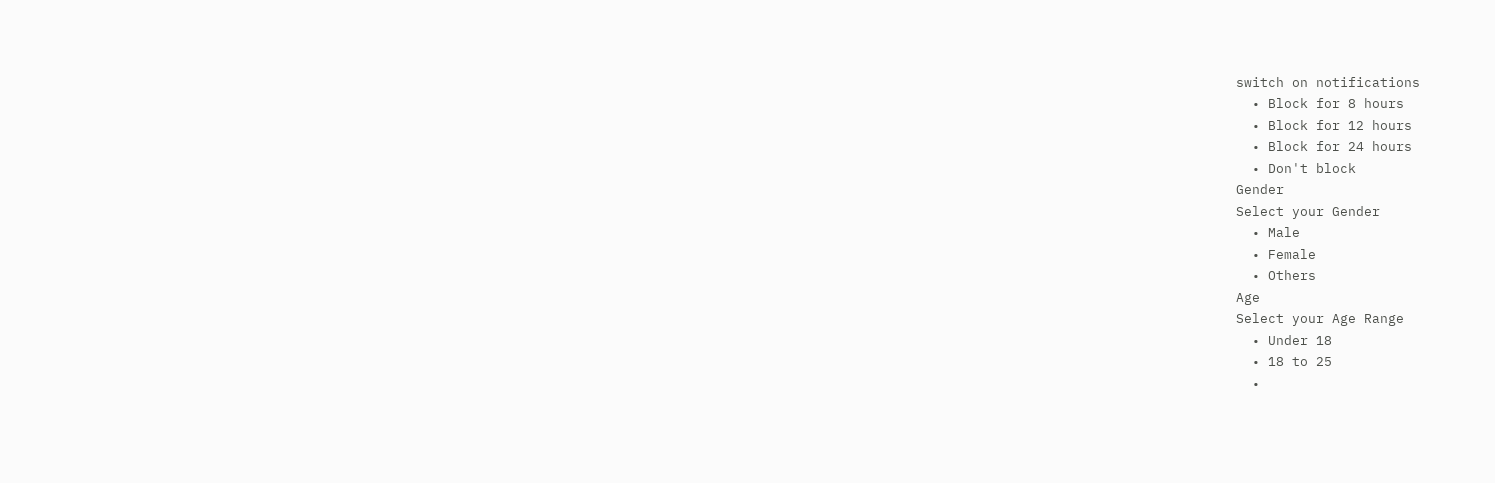switch on notifications
  • Block for 8 hours
  • Block for 12 hours
  • Block for 24 hours
  • Don't block
Gender
Select your Gender
  • Male
  • Female
  • Others
Age
Select your Age Range
  • Under 18
  • 18 to 25
  •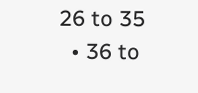26 to 35
  • 36 to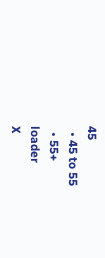45
  • 45 to 55
  • 55+
loader
X